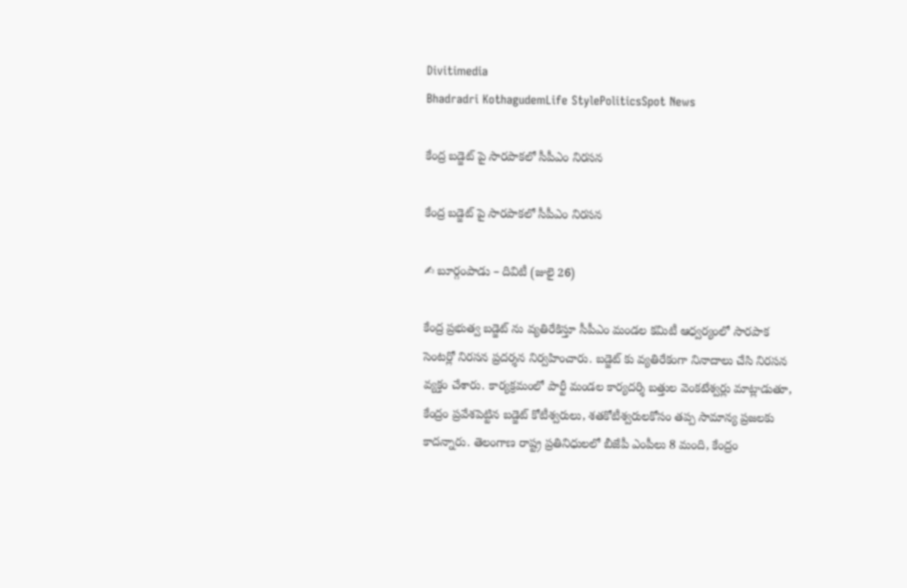Divitimedia
Bhadradri KothagudemLife StylePoliticsSpot News

కేంద్ర బడ్జెట్ పై సారపాకలో సీపీఎం నిరసన

కేంద్ర బడ్జెట్ పై సారపాకలో సీపీఎం నిరసన

✍ బూర్గంపాడు – దివిటీ (జులై 26)

కేంద్ర ప్రభుత్వ బడ్జెట్ ను వ్యతిరేకిస్తూ సీపీఎం మండల కమిటీ ఆధ్వర్యంలో సారపాక సెంటర్లో నిరసన ప్రదర్శన నిర్వహించారు. బడ్జెట్ కు వ్యతిరేకంగా నినాదాలు చేసి నిరసన వ్యక్తం చేశారు. కార్యక్రమంలో పార్టీ మండల కార్యదర్శి బత్తుల వెంకటేశ్వర్లు మాట్లాడుతూ, కేంద్రం ప్రవేశపెట్టిన బడ్జెట్ కోటీశ్వరులు, శతకోటీశ్వరులకోసం తప్ప సామాన్య ప్రజలకు కాదన్నారు. తెలంగాణ రాష్ట్ర ప్రతినిధులలో బీజేపీ ఎంపీలు 8 మంది, కేంద్రం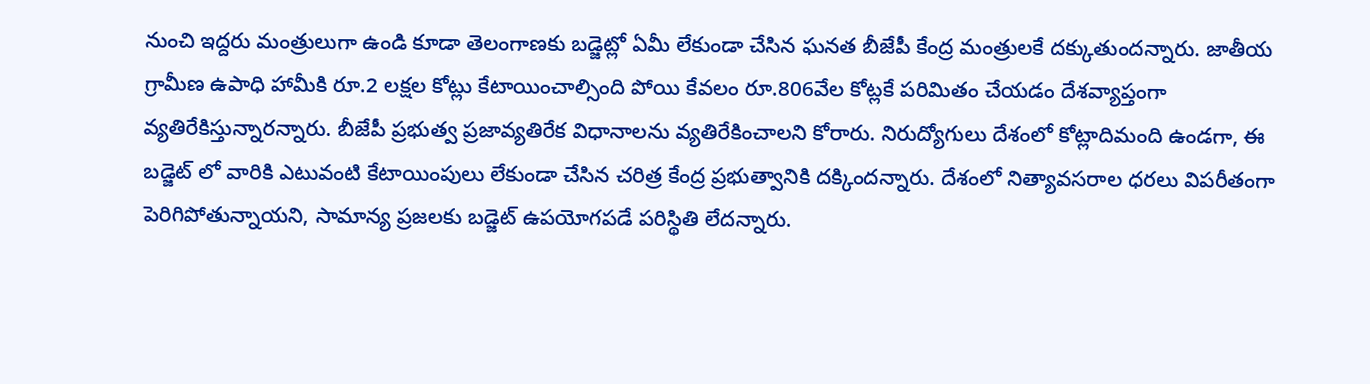నుంచి ఇద్దరు మంత్రులుగా ఉండి కూడా తెలంగాణకు బడ్జెట్లో ఏమీ లేకుండా చేసిన ఘనత బీజేపీ కేంద్ర మంత్రులకే దక్కుతుందన్నారు. జాతీయ గ్రామీణ ఉపాధి హామీకి రూ.2 లక్షల కోట్లు కేటాయించాల్సింది పోయి కేవలం రూ.806వేల కోట్లకే పరిమితం చేయడం దేశవ్యాప్తంగా వ్యతిరేకిస్తున్నారన్నారు. బీజేపీ ప్రభుత్వ ప్రజావ్యతిరేక విధానాలను వ్యతిరేకించాలని కోరారు. నిరుద్యోగులు దేశంలో కోట్లాదిమంది ఉండగా, ఈ బడ్జెట్ లో వారికి ఎటువంటి కేటాయింపులు లేకుండా చేసిన చరిత్ర కేంద్ర ప్రభుత్వానికి దక్కిందన్నారు. దేశంలో నిత్యావసరాల ధరలు విపరీతంగా పెరిగిపోతున్నాయని, సామాన్య ప్రజలకు బడ్జెట్ ఉపయోగపడే పరిస్థితి లేదన్నారు.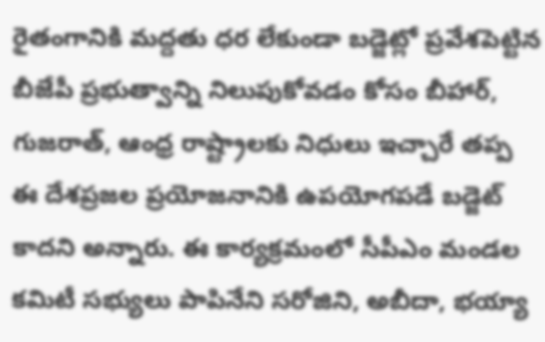రైతంగానికి మద్దతు ధర లేకుండా బడ్జెట్లో ప్రవేశపెట్టిన బీజేపీ ప్రభుత్వాన్ని నిలుపుకోవడం కోసం బీహార్, గుజరాత్, ఆంధ్ర రాష్ట్రాలకు నిధులు ఇచ్చారే తప్ప ఈ దేశప్రజల ప్రయోజనానికి ఉపయోగపడే బడ్జెట్ కాదని అన్నారు. ఈ కార్యక్రమంలో సీపీఎం మండల కమిటీ సభ్యులు పాపినేని సరోజిని, అబీదా, భయ్యా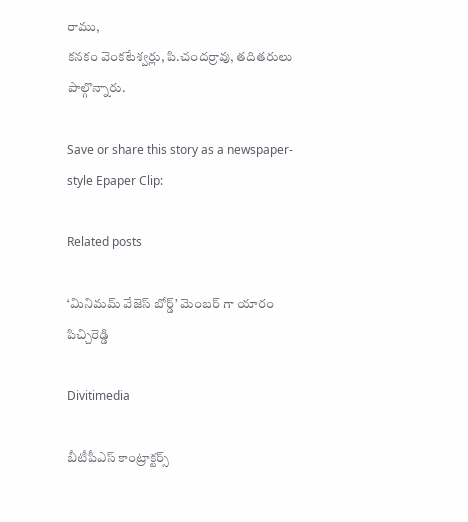రాము,
కనకం వెంకటేశ్వర్లు, పి.చందర్రావు, తదితరులు పాల్గొన్నారు.

Save or share this story as a newspaper-style Epaper Clip:

Related posts

‘మినిమమ్ వేజెస్ బోర్డ్’ మెంబర్ గా యారం పిచ్చిరెడ్డి

Divitimedia

బీటీపీఎస్ కాంట్రాక్టర్స్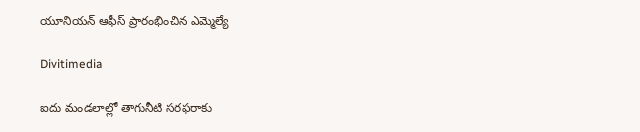యూనియన్ ఆఫీస్ ప్రారంభించిన ఎమ్మెల్యే

Divitimedia

ఐదు మండలాల్లో తాగునీటి సరఫరాకు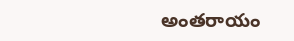అంతరాయం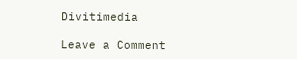Divitimedia

Leave a Comment